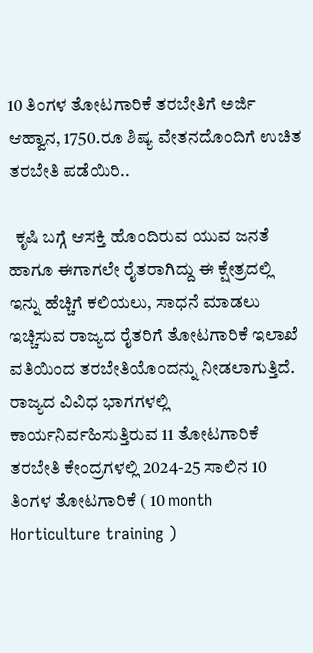10 ತಿಂಗಳ ತೋಟಗಾರಿಕೆ ತರಬೇತಿಗೆ ಅರ್ಜಿ ಆಹ್ವಾನ, 1750.ರೂ ಶಿಷ್ಯ ವೇತನದೊಂದಿಗೆ ಉಚಿತ ತರಬೇತಿ ಪಡೆಯಿರಿ..

  ಕೃಷಿ ಬಗ್ಗೆ ಆಸಕ್ತಿ ಹೊಂದಿರುವ ಯುವ ಜನತೆ ಹಾಗೂ ಈಗಾಗಲೇ ರೈತರಾಗಿದ್ದು ಈ ಕ್ಷೇತ್ರದಲ್ಲಿ ಇನ್ನು ಹೆಚ್ಚಿಗೆ ಕಲಿಯಲು, ಸಾಧನೆ ಮಾಡಲು ಇಚ್ಚಿಸುವ ರಾಜ್ಯದ ರೈತರಿಗೆ ತೋಟಗಾರಿಕೆ ಇಲಾಖೆ ವತಿಯಿಂದ ತರಬೇತಿಯೊಂದನ್ನು ನೀಡಲಾಗುತ್ತಿದೆ. ರಾಜ್ಯದ ವಿವಿಧ ಭಾಗಗಳಲ್ಲಿ ಕಾರ್ಯನಿರ್ವಹಿಸುತ್ತಿರುವ 11 ತೋಟಗಾರಿಕೆ ತರಬೇತಿ ಕೇಂದ್ರಗಳಲ್ಲಿ 2024-25 ಸಾಲಿನ 10 ತಿಂಗಳ ತೋಟಗಾರಿಕೆ ( 10 month Horticulture training )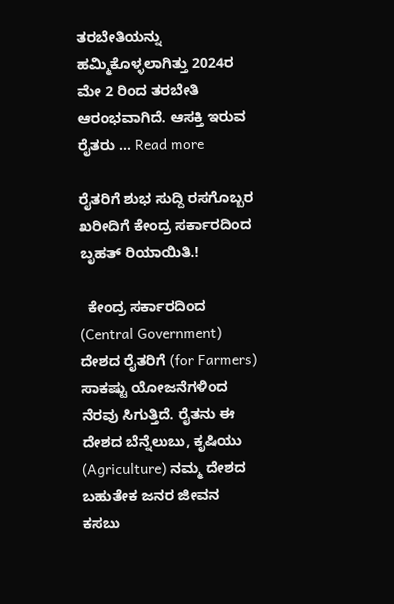ತರಬೇತಿಯನ್ನು ಹಮ್ಮಿಕೊಳ್ಳಲಾಗಿತ್ತು 2024ರ ಮೇ 2 ರಿಂದ ತರಬೇತಿ ಆರಂಭವಾಗಿದೆ. ಆಸಕ್ತಿ ಇರುವ ರೈತರು … Read more

ರೈತರಿಗೆ ಶುಭ ಸುದ್ದಿ ರಸಗೊಬ್ಬರ ಖರೀದಿಗೆ ಕೇಂದ್ರ ಸರ್ಕಾರದಿಂದ ಬೃಹತ್‌ ರಿಯಾಯಿತಿ.!

  ಕೇಂದ್ರ ಸರ್ಕಾರದಿಂದ (Central Government) ದೇಶದ ರೈತರಿಗೆ (for Farmers) ಸಾಕಷ್ಟು ಯೋಜನೆಗಳಿಂದ ನೆರವು ಸಿಗುತ್ತಿದೆ. ರೈತನು ಈ ದೇಶದ ಬೆನ್ನೆಲುಬು, ಕೃಷಿಯು (Agriculture) ನಮ್ಮ ದೇಶದ ಬಹುತೇಕ ಜನರ ಜೀವನ ಕಸಬು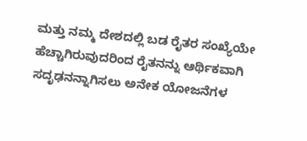ಮತ್ತು ನಮ್ಮ ದೇಶದಲ್ಲಿ ಬಡ ರೈತರ ಸಂಖ್ಯೆಯೇ ಹೆಚ್ಚಾಗಿರುವುದರಿಂದ ರೈತನನ್ನು ಆರ್ಥಿಕವಾಗಿ ಸದೃಢನನ್ನಾಗಿಸಲು ಅನೇಕ ಯೋಜನೆಗಳ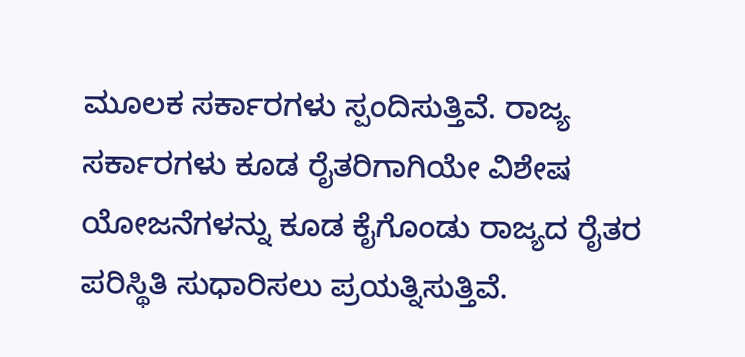ಮೂಲಕ ಸರ್ಕಾರಗಳು ಸ್ಪಂದಿಸುತ್ತಿವೆ. ರಾಜ್ಯ ಸರ್ಕಾರಗಳು ಕೂಡ ರೈತರಿಗಾಗಿಯೇ ವಿಶೇಷ ಯೋಜನೆಗಳನ್ನು ಕೂಡ ಕೈಗೊಂಡು ರಾಜ್ಯದ ರೈತರ ಪರಿಸ್ಥಿತಿ ಸುಧಾರಿಸಲು ಪ್ರಯತ್ನಿಸುತ್ತಿವೆ.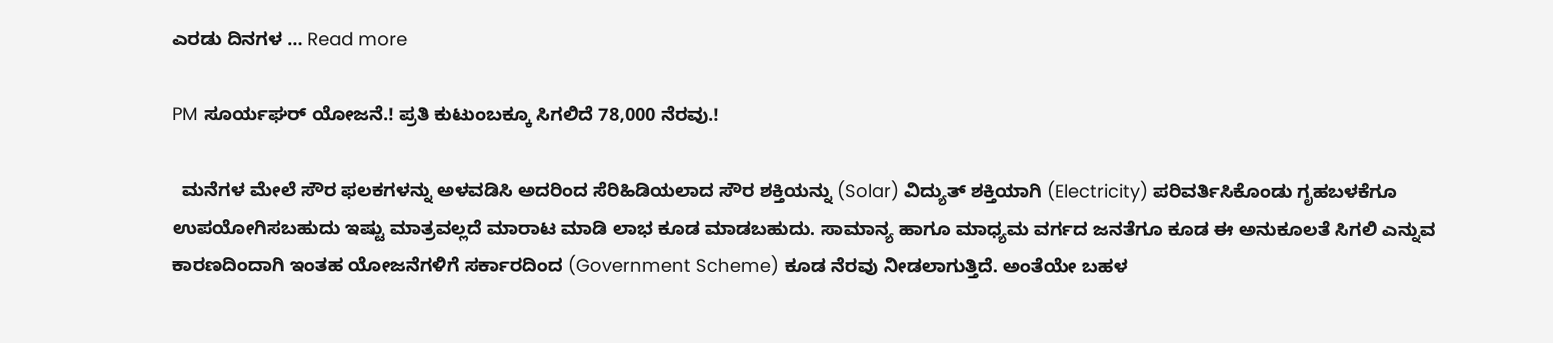ಎರಡು ದಿನಗಳ … Read more

PM ಸೂರ್ಯಘರ್ ಯೋಜನೆ.! ಪ್ರತಿ ಕುಟುಂಬಕ್ಕೂ ಸಿಗಲಿದೆ 78,000 ನೆರವು.!

  ಮನೆಗಳ ಮೇಲೆ ಸೌರ ಫಲಕಗಳನ್ನು ಅಳವಡಿಸಿ ಅದರಿಂದ ಸೆರಿಹಿಡಿಯಲಾದ ಸೌರ ಶಕ್ತಿಯನ್ನು (Solar) ವಿದ್ಯುತ್ ಶಕ್ತಿಯಾಗಿ (Electricity) ಪರಿವರ್ತಿಸಿಕೊಂಡು ಗೃಹಬಳಕೆಗೂ ಉಪಯೋಗಿಸಬಹುದು ಇಷ್ಟು ಮಾತ್ರವಲ್ಲದೆ ಮಾರಾಟ ಮಾಡಿ ಲಾಭ ಕೂಡ ಮಾಡಬಹುದು. ಸಾಮಾನ್ಯ ಹಾಗೂ ಮಾಧ್ಯಮ ವರ್ಗದ ಜನತೆಗೂ ಕೂಡ ಈ ಅನುಕೂಲತೆ ಸಿಗಲಿ ಎನ್ನುವ ಕಾರಣದಿಂದಾಗಿ ಇಂತಹ ಯೋಜನೆಗಳಿಗೆ ಸರ್ಕಾರದಿಂದ (Government Scheme) ಕೂಡ ನೆರವು ನೀಡಲಾಗುತ್ತಿದೆ. ಅಂತೆಯೇ ಬಹಳ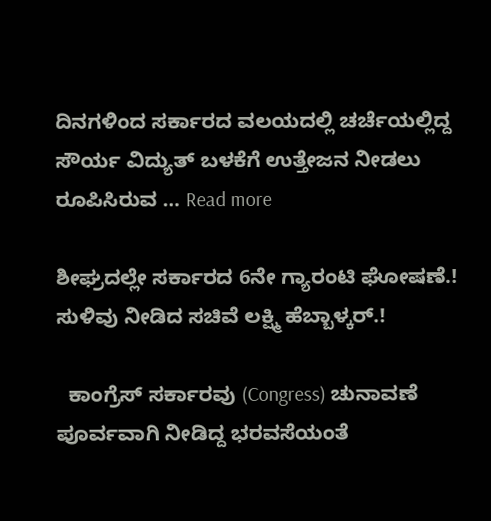ದಿನಗಳಿಂದ ಸರ್ಕಾರದ ವಲಯದಲ್ಲಿ ಚರ್ಚೆಯಲ್ಲಿದ್ದ ಸೌರ್ಯ ವಿದ್ಯುತ್ ಬಳಕೆಗೆ ಉತ್ತೇಜನ ನೀಡಲು ರೂಪಿಸಿರುವ … Read more

ಶೀಘ್ರದಲ್ಲೇ ಸರ್ಕಾರದ ‌6ನೇ ಗ್ಯಾರಂಟಿ ಘೋಷಣೆ.! ಸುಳಿವು ನೀಡಿದ ಸಚಿವೆ ಲಕ್ಷ್ಮಿ ಹೆಬ್ಬಾಳ್ಕರ್.!

  ಕಾಂಗ್ರೆಸ್ ಸರ್ಕಾರವು (Congress) ಚುನಾವಣೆ ಪೂರ್ವವಾಗಿ ನೀಡಿದ್ದ ಭರವಸೆಯಂತೆ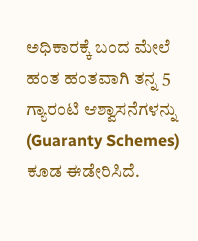ಅಧಿಕಾರಕ್ಕೆ ಬಂದ ಮೇಲೆ ಹಂತ ಹಂತವಾಗಿ ತನ್ನ 5 ಗ್ಯಾರಂಟಿ ಆಶ್ವಾಸನೆಗಳನ್ನು (Guaranty Schemes) ಕೂಡ ಈಡೇರಿಸಿದೆ.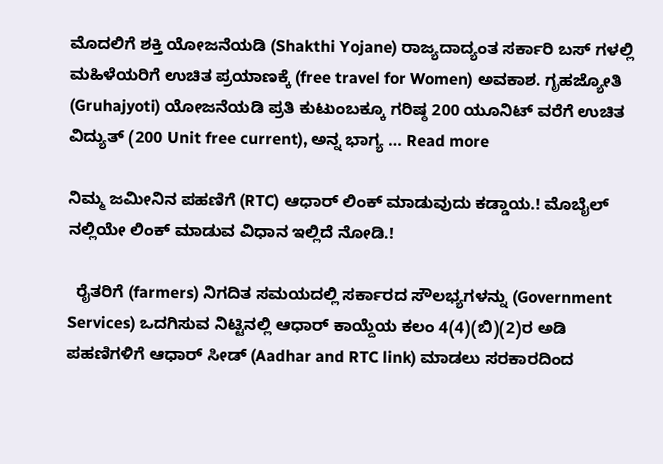ಮೊದಲಿಗೆ ಶಕ್ತಿ ಯೋಜನೆಯಡಿ (Shakthi Yojane) ರಾಜ್ಯದಾದ್ಯಂತ ಸರ್ಕಾರಿ ಬಸ್ ಗಳಲ್ಲಿ ಮಹಿಳೆಯರಿಗೆ ಉಚಿತ ಪ್ರಯಾಣಕ್ಕೆ (free travel for Women) ಅವಕಾಶ. ಗೃಹಜ್ಯೋತಿ (Gruhajyoti) ಯೋಜನೆಯಡಿ ಪ್ರತಿ ಕುಟುಂಬಕ್ಕೂ ಗರಿಷ್ಠ 200 ಯೂನಿಟ್ ವರೆಗೆ ಉಚಿತ ವಿದ್ಯುತ್ (200 Unit free current), ಅನ್ನ ಭಾಗ್ಯ … Read more

ನಿಮ್ಮ ಜಮೀನಿನ ಪಹಣಿಗೆ (RTC) ಆಧಾರ್ ಲಿಂಕ್ ಮಾಡುವುದು ಕಡ್ಡಾಯ.! ಮೊಬೈಲ್ ನಲ್ಲಿಯೇ ಲಿಂಕ್ ಮಾಡುವ ವಿಧಾನ ಇಲ್ಲಿದೆ ನೋಡಿ.!

  ರೈತರಿಗೆ (farmers) ನಿಗದಿತ ಸಮಯದಲ್ಲಿ ಸರ್ಕಾರದ ಸೌಲಭ್ಯಗಳನ್ನು (Government Services) ಒದಗಿಸುವ ನಿಟ್ಟಿನಲ್ಲಿ ಆಧಾರ್ ಕಾಯ್ದೆಯ ಕಲಂ 4(4)(ಬಿ)(2)ರ ಅಡಿ ಪಹಣಿಗಳಿಗೆ ಆಧಾರ್ ಸೀಡ್ (Aadhar and RTC link) ಮಾಡಲು ಸರಕಾರದಿಂದ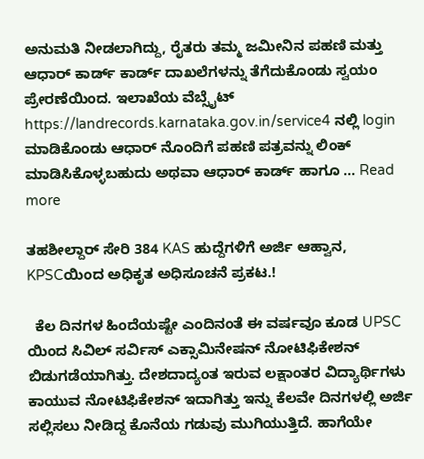ಅನುಮತಿ ನೀಡಲಾಗಿದ್ದು, ರೈತರು ತಮ್ಮ ಜಮೀನಿನ ಪಹಣಿ ಮತ್ತು ಆಧಾರ್ ಕಾರ್ಡ್ ಕಾರ್ಡ್ ದಾಖಲೆಗಳನ್ನು ತೆಗೆದುಕೊಂಡು ಸ್ವಯಂ ಪ್ರೇರಣೆಯಿಂದ. ಇಲಾಖೆಯ ವೆಬ್ಸೈಟ್ https://landrecords.karnataka.gov.in/service4 ನಲ್ಲಿ login ಮಾಡಿಕೊಂಡು ಆಧಾರ್ ನೊಂದಿಗೆ ಪಹಣಿ ಪತ್ರವನ್ನು ಲಿಂಕ್ ಮಾಡಿಸಿಕೊಳ್ಳಬಹುದು ಅಥವಾ ಆಧಾರ್ ಕಾರ್ಡ್ ಹಾಗೂ … Read more

ತಹಶೀಲ್ದಾರ್ ಸೇರಿ 384 KAS ಹುದ್ದೆಗಳಿಗೆ ಅರ್ಜಿ ಆಹ್ವಾನ, KPSCಯಿಂದ ಅಧಿಕೃತ ಅಧಿಸೂಚನೆ ಪ್ರಕಟ.!

  ಕೆಲ ದಿನಗಳ ಹಿಂದೆಯಷ್ಟೇ ಎಂದಿನಂತೆ ಈ ವರ್ಷವೂ ಕೂಡ UPSC ಯಿಂದ ಸಿವಿಲ್ ಸರ್ವಿಸ್ ಎಕ್ಸಾಮಿನೇಷನ್ ನೋಟಿಫಿಕೇಶನ್ ಬಿಡುಗಡೆಯಾಗಿತ್ತು. ದೇಶದಾದ್ಯಂತ ಇರುವ ಲಕ್ಷಾಂತರ ವಿದ್ಯಾರ್ಥಿಗಳು ಕಾಯುವ ನೋಟಿಫಿಕೇಶನ್ ಇದಾಗಿತ್ತು ಇನ್ನು ಕೆಲವೇ ದಿನಗಳಲ್ಲಿ ಅರ್ಜಿ ಸಲ್ಲಿಸಲು ನೀಡಿದ್ದ ಕೊನೆಯ ಗಡುವು ಮುಗಿಯುತ್ತಿದೆ. ಹಾಗೆಯೇ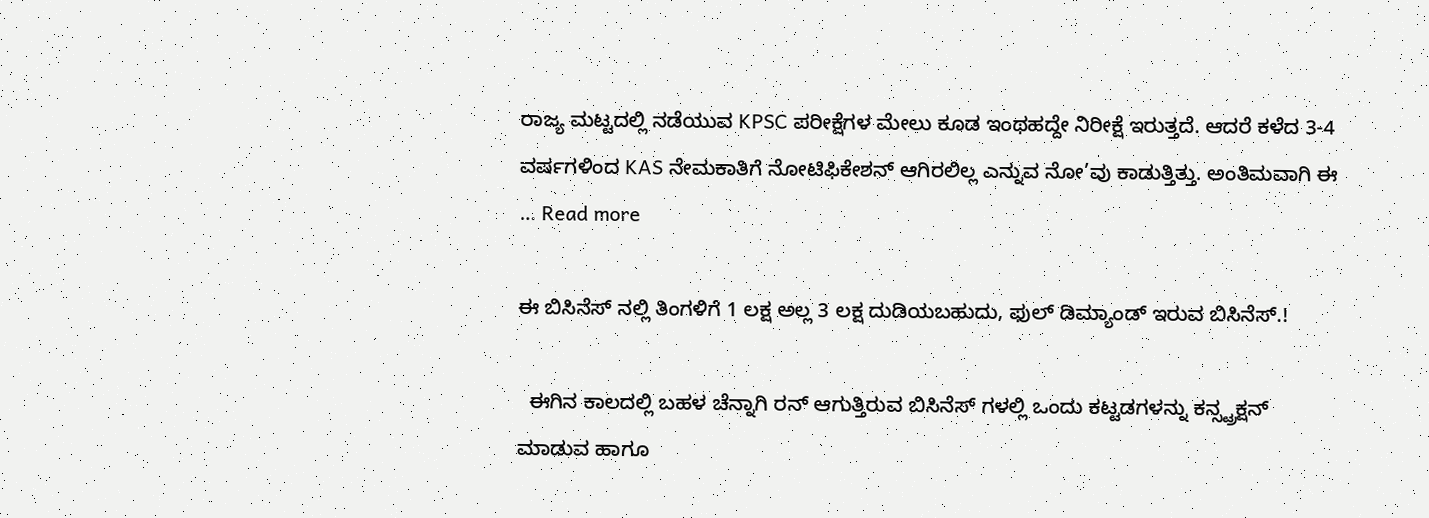ರಾಜ್ಯ ಮಟ್ಟದಲ್ಲಿ ನಡೆಯುವ KPSC ಪರೀಕ್ಷೆಗಳ ಮೇಲು ಕೂಡ ಇಂಥಹದ್ದೇ ನಿರೀಕ್ಷೆ ಇರುತ್ತದೆ. ಆದರೆ ಕಳೆದ 3-4 ವರ್ಷಗಳಿಂದ KAS ನೇಮಕಾತಿಗೆ ನೋಟಿಫಿಕೇಶನ್ ಆಗಿರಲಿಲ್ಲ ಎನ್ನುವ ನೋ’ವು ಕಾಡುತ್ತಿತ್ತು. ಅಂತಿಮವಾಗಿ ಈ … Read more

ಈ ಬಿಸಿನೆಸ್ ನಲ್ಲಿ ತಿಂಗಳಿಗೆ 1 ಲಕ್ಷ ಅಲ್ಲ 3 ಲಕ್ಷ ದುಡಿಯಬಹುದು, ಫುಲ್ ಡಿಮ್ಯಾಂಡ್ ಇರುವ ಬಿಸಿನೆಸ್.!

  ಈಗಿನ ಕಾಲದಲ್ಲಿ ಬಹಳ ಚೆನ್ನಾಗಿ ರನ್ ಆಗುತ್ತಿರುವ ಬಿಸಿನೆಸ್ ಗಳಲ್ಲಿ ಒಂದು ಕಟ್ಟಡಗಳನ್ನು ಕನ್ಸ್ಟ್ರಕ್ಷನ್ ಮಾಡುವ ಹಾಗೂ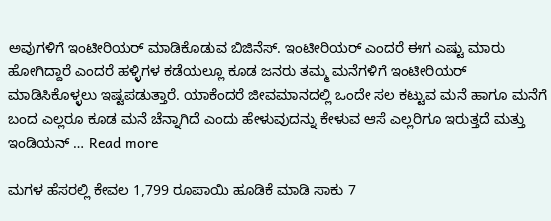ಅವುಗಳಿಗೆ ಇಂಟೀರಿಯರ್ ಮಾಡಿಕೊಡುವ ಬಿಜಿನೆಸ್. ಇಂಟೀರಿಯರ್ ಎಂದರೆ ಈಗ ಎಷ್ಟು ಮಾರು ಹೋಗಿದ್ದಾರೆ ಎಂದರೆ ಹಳ್ಳಿಗಳ ಕಡೆಯಲ್ಲೂ ಕೂಡ ಜನರು ತಮ್ಮ ಮನೆಗಳಿಗೆ ಇಂಟೀರಿಯರ್ ಮಾಡಿಸಿಕೊಳ್ಳಲು ಇಷ್ಟಪಡುತ್ತಾರೆ. ಯಾಕೆಂದರೆ ಜೀವಮಾನದಲ್ಲಿ ಒಂದೇ ಸಲ ಕಟ್ಟುವ ಮನೆ ಹಾಗೂ ಮನೆಗೆ ಬಂದ ಎಲ್ಲರೂ ಕೂಡ ಮನೆ ಚೆನ್ನಾಗಿದೆ ಎಂದು ಹೇಳುವುದನ್ನು ಕೇಳುವ ಆಸೆ ಎಲ್ಲರಿಗೂ ಇರುತ್ತದೆ ಮತ್ತು ಇಂಡಿಯನ್ … Read more

ಮಗಳ ಹೆಸರಲ್ಲಿ ಕೇವಲ 1,799 ರೂಪಾಯಿ ಹೂಡಿಕೆ ಮಾಡಿ ಸಾಕು 7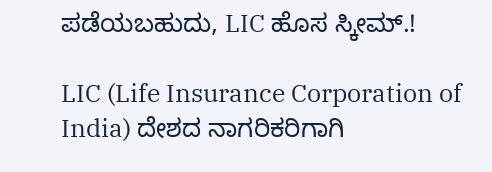ಪಡೆಯಬಹುದು, LIC ಹೊಸ ಸ್ಕೀಮ್.!

LIC (Life Insurance Corporation of India) ದೇಶದ ನಾಗರಿಕರಿಗಾಗಿ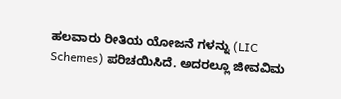ಹಲವಾರು ರೀತಿಯ ಯೋಜನೆ ಗಳನ್ನು (LIC Schemes) ಪರಿಚಯಿಸಿದೆ. ಅದರಲ್ಲೂ ಜೀವವಿಮ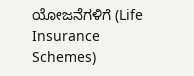ಯೋಜನೆಗಳಿಗೆ (Life Insurance Schemes)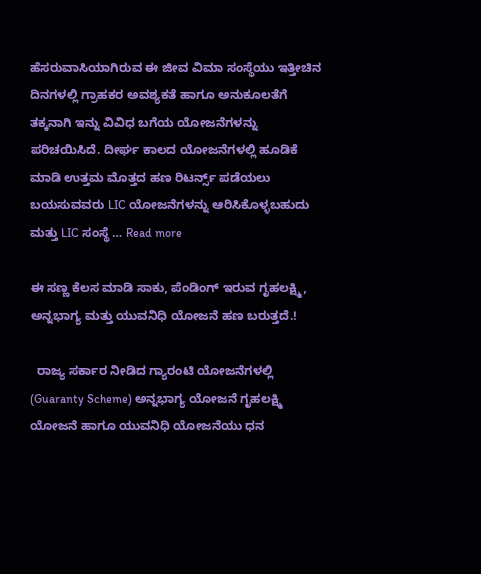ಹೆಸರುವಾಸಿಯಾಗಿರುವ ಈ ಜೀವ ವಿಮಾ ಸಂಸ್ಥೆಯು ಇತ್ತೀಚಿನ ದಿನಗಳಲ್ಲಿ ಗ್ರಾಹಕರ ಅವಶ್ಯಕತೆ ಹಾಗೂ ಅನುಕೂಲತೆಗೆ ತಕ್ಕನಾಗಿ ಇನ್ನು ವಿವಿಧ ಬಗೆಯ ಯೋಜನೆಗಳನ್ನು ಪರಿಚಯಿಸಿದೆ. ದೀರ್ಘ ಕಾಲದ ಯೋಜನೆಗಳಲ್ಲಿ ಹೂಡಿಕೆ ಮಾಡಿ ಉತ್ತಮ ಮೊತ್ತದ ಹಣ ರಿಟರ್ನ್ಸ್ ಪಡೆಯಲು ಬಯಸುವವರು LIC ಯೋಜನೆಗಳನ್ನು ಆರಿಸಿಕೊಳ್ಳಬಹುದು ಮತ್ತು LIC ಸಂಸ್ಥೆ … Read more

ಈ ಸಣ್ಣ ಕೆಲಸ ಮಾಡಿ ಸಾಕು, ಪೆಂಡಿಂಗ್ ಇರುವ ಗೃಹಲಕ್ಷ್ಮಿ, ಅನ್ನಭಾಗ್ಯ ಮತ್ತು ಯುವನಿಧಿ ಯೋಜನೆ ಹಣ ಬರುತ್ತದೆ.!

  ರಾಜ್ಯ ಸರ್ಕಾರ ನೀಡಿದ ಗ್ಯಾರಂಟಿ ಯೋಜನೆಗಳಲ್ಲಿ (Guaranty Scheme) ಅನ್ನಭಾಗ್ಯ ಯೋಜನೆ ಗೃಹಲಕ್ಷ್ಮಿ ಯೋಜನೆ ಹಾಗೂ ಯುವನಿಧಿ ಯೋಜನೆಯು ಧನ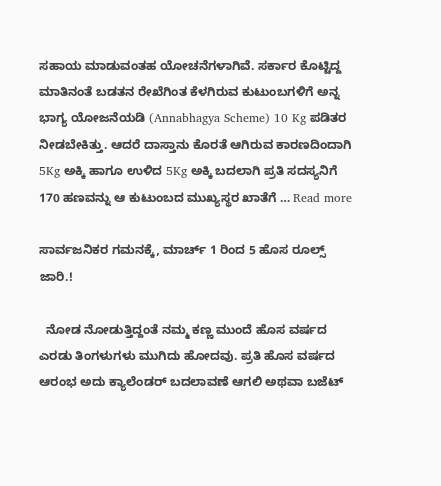ಸಹಾಯ ಮಾಡುವಂತಹ ಯೋಚನೆಗಳಾಗಿವೆ. ಸರ್ಕಾರ ಕೊಟ್ಟಿದ್ದ ಮಾತಿನಂತೆ ಬಡತನ ರೇಖೆಗಿಂತ ಕೆಳಗಿರುವ ಕುಟುಂಬಗಳಿಗೆ ಅನ್ನ ಭಾಗ್ಯ ಯೋಜನೆಯಡಿ (Annabhagya Scheme) 10 Kg ಪಡಿತರ ನೀಡಬೇಕಿತ್ತು. ಆದರೆ ದಾಸ್ತಾನು ಕೊರತೆ ಆಗಿರುವ ಕಾರಣದಿಂದಾಗಿ 5Kg ಅಕ್ಕಿ ಹಾಗೂ ಉಳಿದ 5Kg ಅಕ್ಕಿ ಬದಲಾಗಿ ಪ್ರತಿ ಸದಸ್ಯನಿಗೆ 170 ಹಣವನ್ನು ಆ ಕುಟುಂಬದ ಮುಖ್ಯಸ್ಥರ ಖಾತೆಗೆ … Read more

ಸಾರ್ವಜನಿಕರ ಗಮನಕ್ಕೆ, ಮಾರ್ಚ್ 1 ರಿಂದ 5 ಹೊಸ ರೂಲ್ಸ್ ಜಾರಿ.!

  ನೋಡ ನೋಡುತ್ತಿದ್ದಂತೆ ನಮ್ಮ ಕಣ್ಣ ಮುಂದೆ ಹೊಸ ವರ್ಷದ ಎರಡು ತಿಂಗಳುಗಳು ಮುಗಿದು ಹೋದವು. ಪ್ರತಿ ಹೊಸ ವರ್ಷದ ಆರಂಭ ಅದು ಕ್ಯಾಲೆಂಡರ್ ಬದಲಾವಣೆ ಆಗಲಿ ಅಥವಾ ಬಜೆಟ್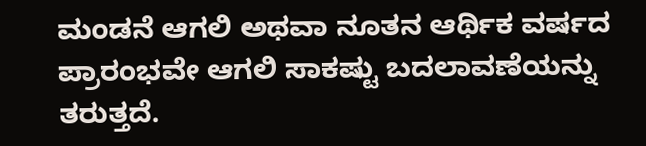ಮಂಡನೆ ಆಗಲಿ ಅಥವಾ ನೂತನ ಆರ್ಥಿಕ ವರ್ಷದ ಪ್ರಾರಂಭವೇ ಆಗಲಿ ಸಾಕಷ್ಟು ಬದಲಾವಣೆಯನ್ನು ತರುತ್ತದೆ.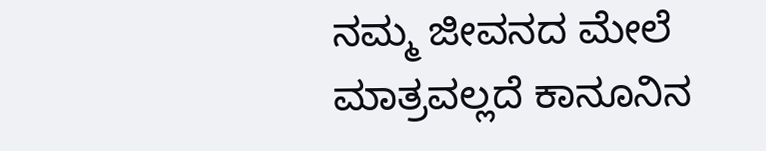ನಮ್ಮ ಜೀವನದ ಮೇಲೆ ಮಾತ್ರವಲ್ಲದೆ ಕಾನೂನಿನ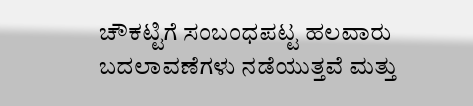ಚೌಕಟ್ಟಿಗೆ ಸಂಬಂಧಪಟ್ಟ ಹಲವಾರು ಬದಲಾವಣೆಗಳು ನಡೆಯುತ್ತವೆ ಮತ್ತು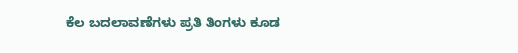ಕೆಲ ಬದಲಾವಣೆಗಳು ಪ್ರತಿ ತಿಂಗಳು ಕೂಡ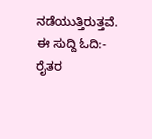ನಡೆಯುತ್ತಿರುತ್ತವೆ. ಈ ಸುದ್ದಿ ಓದಿ:- ರೈತರ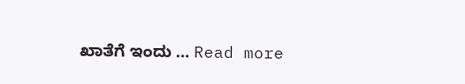ಖಾತೆಗೆ ಇಂದು … Read more